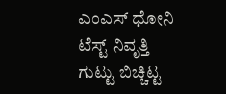ಎಂಎಸ್ ಧೋನಿ ಟೆಸ್ಟ್ ನಿವೃತ್ತಿ ಗುಟ್ಟು ಬಿಚ್ಚಿಟ್ಟ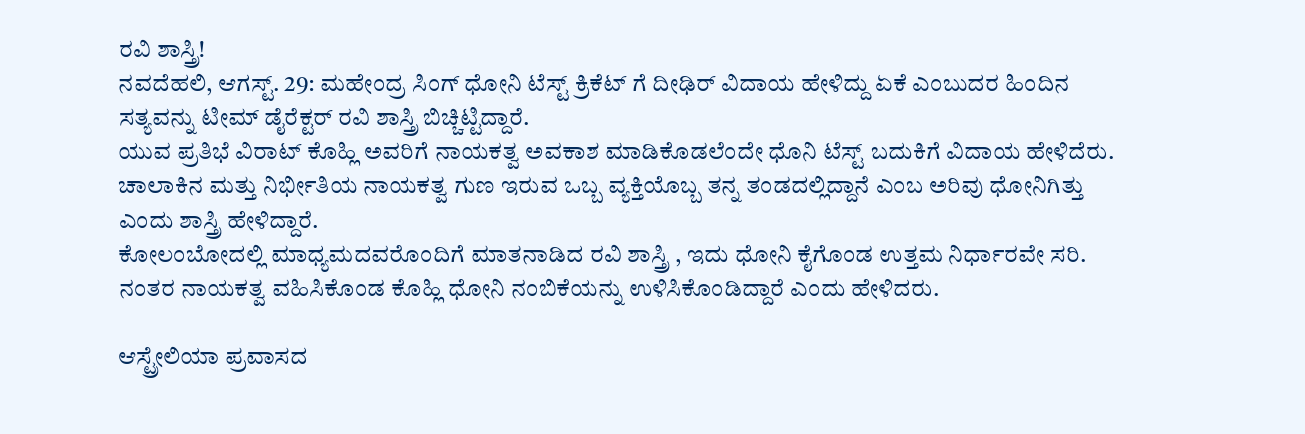ರವಿ ಶಾಸ್ತ್ರಿ!
ನವದೆಹಲಿ, ಆಗಸ್ಟ್. 29: ಮಹೇಂದ್ರ ಸಿಂಗ್ ಧೋನಿ ಟೆಸ್ಟ್ ಕ್ರಿಕೆಟ್ ಗೆ ದೀಢಿರ್ ವಿದಾಯ ಹೇಳಿದ್ದು ಏಕೆ ಎಂಬುದರ ಹಿಂದಿನ ಸತ್ಯವನ್ನು ಟೀಮ್ ಡೈರೆಕ್ಟರ್ ರವಿ ಶಾಸ್ತ್ರಿ ಬಿಚ್ಚಿಟ್ಟಿದ್ದಾರೆ.
ಯುವ ಪ್ರತಿಭೆ ವಿರಾಟ್ ಕೊಹ್ಲಿ ಅವರಿಗೆ ನಾಯಕತ್ವ ಅವಕಾಶ ಮಾಡಿಕೊಡಲೆಂದೇ ಧೊನಿ ಟೆಸ್ಟ್ ಬದುಕಿಗೆ ವಿದಾಯ ಹೇಳಿದೆರು. ಚಾಲಾಕಿನ ಮತ್ತು ನಿರ್ಭೀತಿಯ ನಾಯಕತ್ವ ಗುಣ ಇರುವ ಒಬ್ಬ ವ್ಯಕ್ತಿಯೊಬ್ಬ ತನ್ನ ತಂಡದಲ್ಲಿದ್ದಾನೆ ಎಂಬ ಅರಿವು ಧೋನಿಗಿತ್ತು ಎಂದು ಶಾಸ್ತ್ರಿ ಹೇಳಿದ್ದಾರೆ.
ಕೋಲಂಬೋದಲ್ಲಿ ಮಾಧ್ಯಮದವರೊಂದಿಗೆ ಮಾತನಾಡಿದ ರವಿ ಶಾಸ್ತ್ರಿ , ಇದು ಧೋನಿ ಕೈಗೊಂಡ ಉತ್ತಮ ನಿರ್ಧಾರವೇ ಸರಿ. ನಂತರ ನಾಯಕತ್ವ ವಹಿಸಿಕೊಂಡ ಕೊಹ್ಲಿ ಧೋನಿ ನಂಬಿಕೆಯನ್ನು ಉಳಿಸಿಕೊಂಡಿದ್ದಾರೆ ಎಂದು ಹೇಳಿದರು.

ಆಸ್ಟ್ರೇಲಿಯಾ ಪ್ರವಾಸದ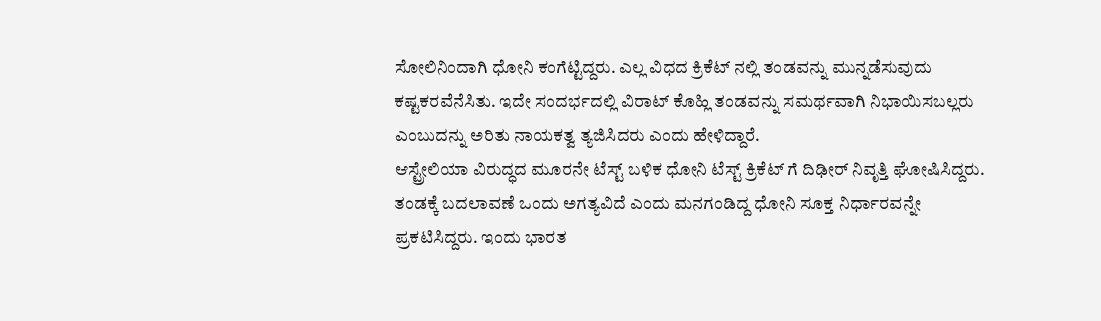ಸೋಲಿನಿಂದಾಗಿ ಧೋನಿ ಕಂಗೆಟ್ಟಿದ್ದರು. ಎಲ್ಲ ವಿಧದ ಕ್ರಿಕೆಟ್ ನಲ್ಲಿ ತಂಡವನ್ನು ಮುನ್ನಡೆಸುವುದು ಕಷ್ಟಕರವೆನೆಸಿತು. ಇದೇ ಸಂದರ್ಭದಲ್ಲಿ ವಿರಾಟ್ ಕೊಹ್ಲಿ ತಂಡವನ್ನು ಸಮರ್ಥವಾಗಿ ನಿಭಾಯಿಸಬಲ್ಲರು ಎಂಬುದನ್ನು ಅರಿತು ನಾಯಕತ್ವ ತ್ಯಜಿಸಿದರು ಎಂದು ಹೇಳಿದ್ದಾರೆ.
ಆಸ್ಟ್ರೇಲಿಯಾ ವಿರುದ್ಧದ ಮೂರನೇ ಟೆಸ್ಟ್ ಬಳಿಕ ಧೋನಿ ಟೆಸ್ಟ್ ಕ್ರಿಕೆಟ್ ಗೆ ದಿಢೀರ್ ನಿವೃತ್ತಿ ಘೋಷಿಸಿದ್ದರು. ತಂಡಕ್ಕೆ ಬದಲಾವಣೆ ಒಂದು ಅಗತ್ಯವಿದೆ ಎಂದು ಮನಗಂಡಿದ್ದ ಧೋನಿ ಸೂಕ್ತ ನಿರ್ಧಾರವನ್ನೇ ಪ್ರಕಟಿಸಿದ್ದರು. ಇಂದು ಭಾರತ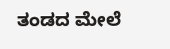ತಂಡದ ಮೇಲೆ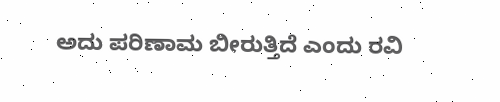ಅದು ಪರಿಣಾಮ ಬೀರುತ್ತಿದೆ ಎಂದು ರವಿ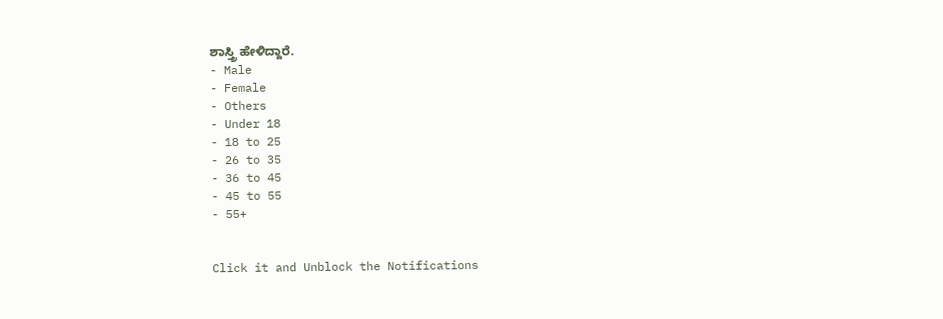ಶಾಸ್ತ್ರಿ ಹೇಳಿದ್ದಾರೆ.
- Male
- Female
- Others
- Under 18
- 18 to 25
- 26 to 35
- 36 to 45
- 45 to 55
- 55+


Click it and Unblock the Notifications